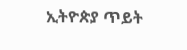ኢትዮጵያ ጥይት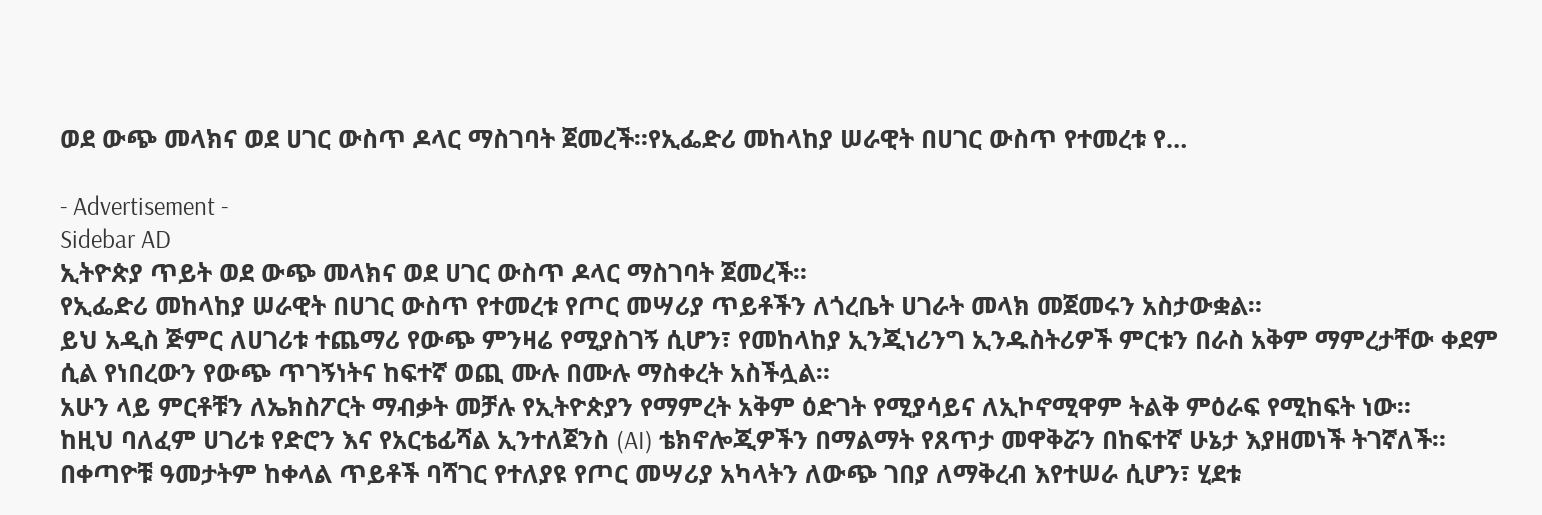ወደ ውጭ መላክና ወደ ሀገር ውስጥ ዶላር ማስገባት ጀመረች።የኢፌድሪ መከላከያ ሠራዊት በሀገር ውስጥ የተመረቱ የ…

- Advertisement -
Sidebar AD
ኢትዮጵያ ጥይት ወደ ውጭ መላክና ወደ ሀገር ውስጥ ዶላር ማስገባት ጀመረች።
የኢፌድሪ መከላከያ ሠራዊት በሀገር ውስጥ የተመረቱ የጦር መሣሪያ ጥይቶችን ለጎረቤት ሀገራት መላክ መጀመሩን አስታውቋል።
ይህ አዲስ ጅምር ለሀገሪቱ ተጨማሪ የውጭ ምንዛሬ የሚያስገኝ ሲሆን፣ የመከላከያ ኢንጂነሪንግ ኢንዱስትሪዎች ምርቱን በራስ አቅም ማምረታቸው ቀደም ሲል የነበረውን የውጭ ጥገኝነትና ከፍተኛ ወጪ ሙሉ በሙሉ ማስቀረት አስችሏል።
አሁን ላይ ምርቶቹን ለኤክስፖርት ማብቃት መቻሉ የኢትዮጵያን የማምረት አቅም ዕድገት የሚያሳይና ለኢኮኖሚዋም ትልቅ ምዕራፍ የሚከፍት ነው።
ከዚህ ባለፈም ሀገሪቱ የድሮን እና የአርቴፊሻል ኢንተለጀንስ (AI) ቴክኖሎጂዎችን በማልማት የጸጥታ መዋቅሯን በከፍተኛ ሁኔታ እያዘመነች ትገኛለች።
በቀጣዮቹ ዓመታትም ከቀላል ጥይቶች ባሻገር የተለያዩ የጦር መሣሪያ አካላትን ለውጭ ገበያ ለማቅረብ እየተሠራ ሲሆን፣ ሂደቱ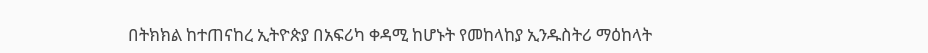በትክክል ከተጠናከረ ኢትዮጵያ በአፍሪካ ቀዳሚ ከሆኑት የመከላከያ ኢንዱስትሪ ማዕከላት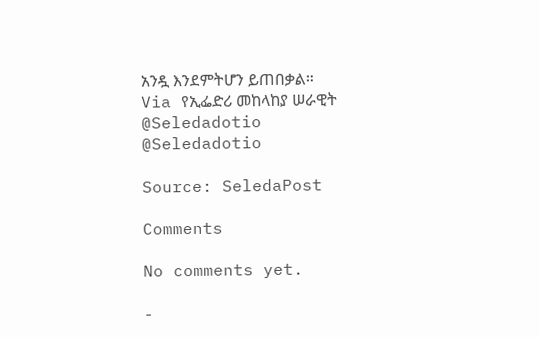አንዷ እንደምትሆን ይጠበቃል።
Via የኢፌድሪ መከላከያ ሠራዊት
@Seledadotio
@Seledadotio

Source: SeledaPost

Comments

No comments yet.

-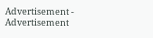Advertisement -
Advertisement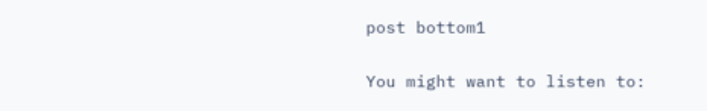post bottom1

You might want to listen to: